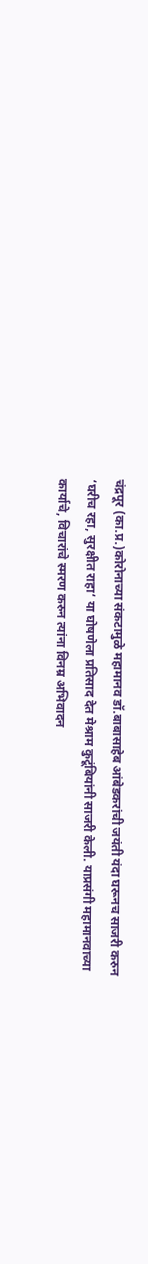चंद्रपूर (का.प्र.)कोरोनाच्या संकटामुळे महामानव डॉ.बाबासाहेब आंबेडकरांची जयंती यंदा घरूनच साजरी करुन ‘घरीच रहा, सुरक्षीत राहा‘ या घोषणेला प्रतिसाद देत मेश्राम कुटूंबियांनी साजरी केली. याप्रसंगी महामानवाच्या कार्याचे, विचारांचे स्मरण करुन त्यांना विनम्र अभिवादन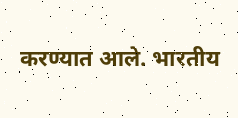करण्यात आले. भारतीय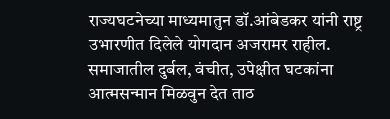राज्यघटनेच्या माध्यमातुन डॉ.आंबेडकर यांनी राष्ट्र उभारणीत दिलेले योगदान अजरामर राहील. समाजातील दुर्बल, वंचीत, उपेक्षीत घटकांना आत्मसन्मान मिळवुन देत ताठ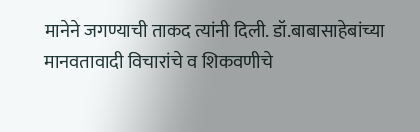मानेने जगण्याची ताकद त्यांनी दिली. डॉ.बाबासाहेबांच्या मानवतावादी विचारांचे व शिकवणीचे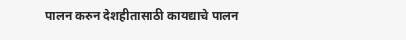पालन करुन देशहीतासाठी कायद्याचे पालन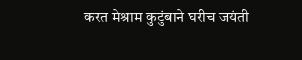करत मेश्राम कुटुंबाने घरीच जयंती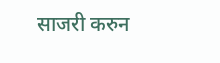साजरी करुन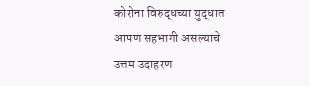कोरोना विरुद्धच्या युद्धात आपण सहभागी असल्याचे उत्तम उदाहरण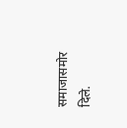समाजासमोर दिले.